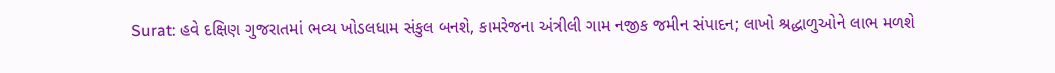Surat: હવે દક્ષિણ ગુજરાતમાં ભવ્ય ખોડલધામ સંકુલ બનશે, કામરેજના અંત્રીલી ગામ નજીક જમીન સંપાદન; લાખો શ્રદ્ધાળુઓને લાભ મળશે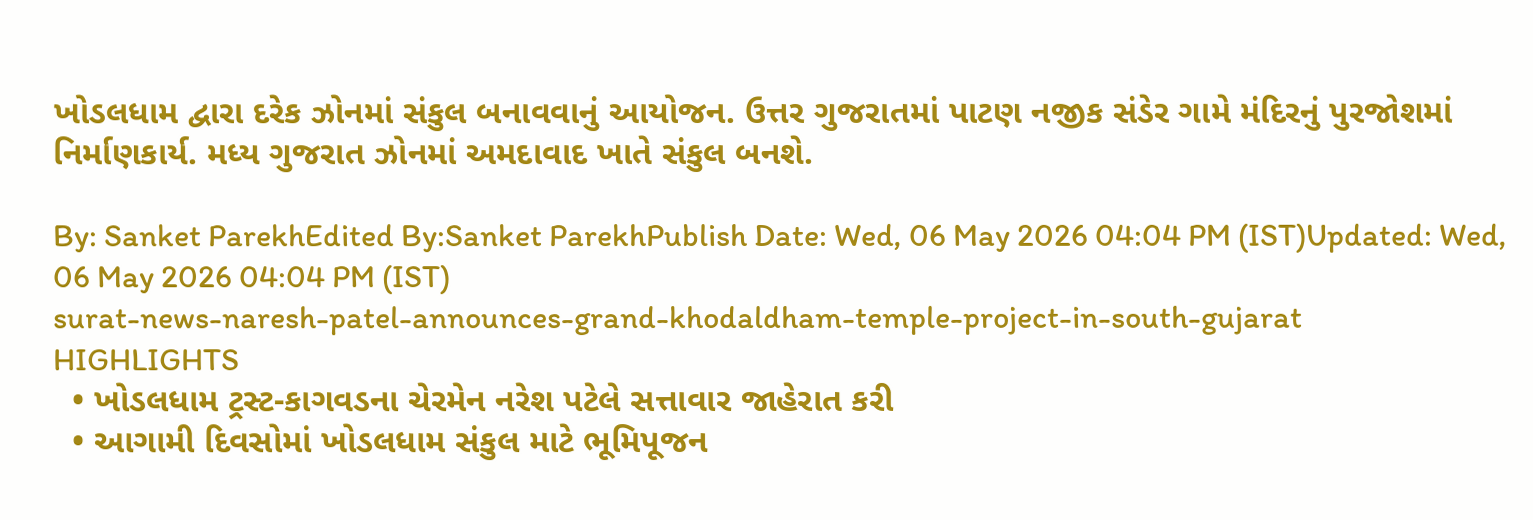ખોડલધામ દ્વારા દરેક ઝોનમાં સંકુલ બનાવવાનું આયોજન. ઉત્તર ગુજરાતમાં પાટણ નજીક સંડેર ગામે મંદિરનું પુરજોશમાં નિર્માણકાર્ય. મધ્ય ગુજરાત ઝોનમાં અમદાવાદ ખાતે સંકુલ બનશે.

By: Sanket ParekhEdited By:Sanket ParekhPublish Date: Wed, 06 May 2026 04:04 PM (IST)Updated: Wed, 06 May 2026 04:04 PM (IST)
surat-news-naresh-patel-announces-grand-khodaldham-temple-project-in-south-gujarat
HIGHLIGHTS
  • ખોડલધામ ટ્રસ્ટ-કાગવડના ચેરમેન નરેશ પટેલે સત્તાવાર જાહેરાત કરી
  • આગામી દિવસોમાં ખોડલધામ સંકુલ માટે ભૂમિપૂજન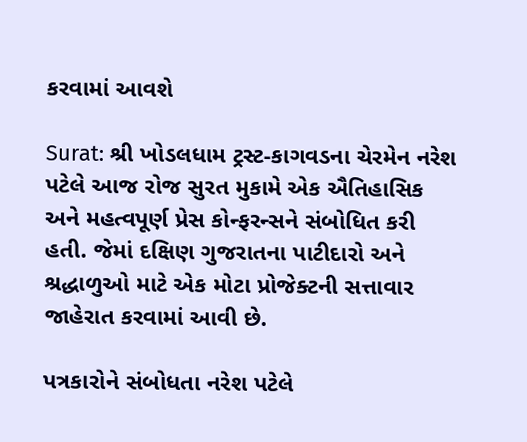કરવામાં આવશે

Surat: શ્રી ખોડલધામ ટ્રસ્ટ-કાગવડના ચેરમેન નરેશ પટેલે આજ રોજ સુરત મુકામે એક ઐતિહાસિક અને મહત્વપૂર્ણ પ્રેસ કોન્ફરન્સને સંબોધિત કરી હતી. જેમાં દક્ષિણ ગુજરાતના પાટીદારો અને શ્રદ્ધાળુઓ માટે એક મોટા પ્રોજેક્ટની સત્તાવાર જાહેરાત કરવામાં આવી છે.

પત્રકારોને સંબોધતા નરેશ પટેલે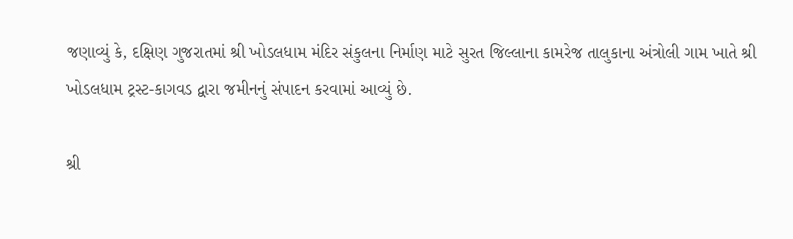જણાવ્યું કે, દક્ષિણ ગુજરાતમાં શ્રી ખોડલધામ મંદિર સંકુલના નિર્માણ માટે સુરત જિલ્લાના કામરેજ તાલુકાના અંત્રોલી ગામ ખાતે શ્રી ખોડલધામ ટ્રસ્ટ-કાગવડ દ્વારા જમીનનું સંપાદન કરવામાં આવ્યું છે.

શ્રી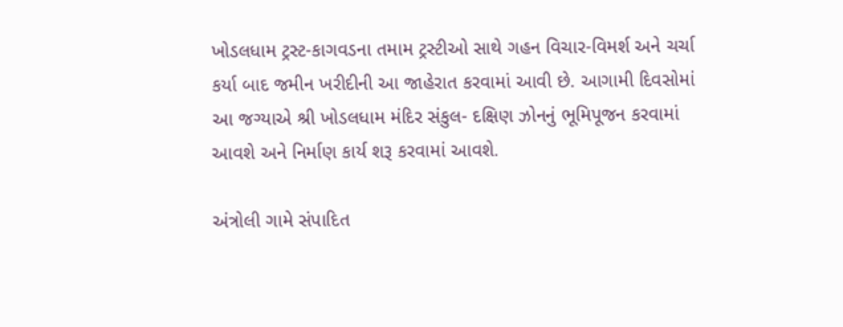ખોડલધામ ટ્રસ્ટ-કાગવડના તમામ ટ્રસ્ટીઓ સાથે ગહન વિચાર-વિમર્શ અને ચર્ચા કર્યા બાદ જમીન ખરીદીની આ જાહેરાત કરવામાં આવી છે. આગામી દિવસોમાં આ જગ્યાએ શ્રી ખોડલધામ મંદિર સંકુલ- દક્ષિણ ઝોનનું ભૂમિપૂજન કરવામાં આવશે અને નિર્માણ કાર્ય શરૂ કરવામાં આવશે.

અંત્રોલી ગામે સંપાદિત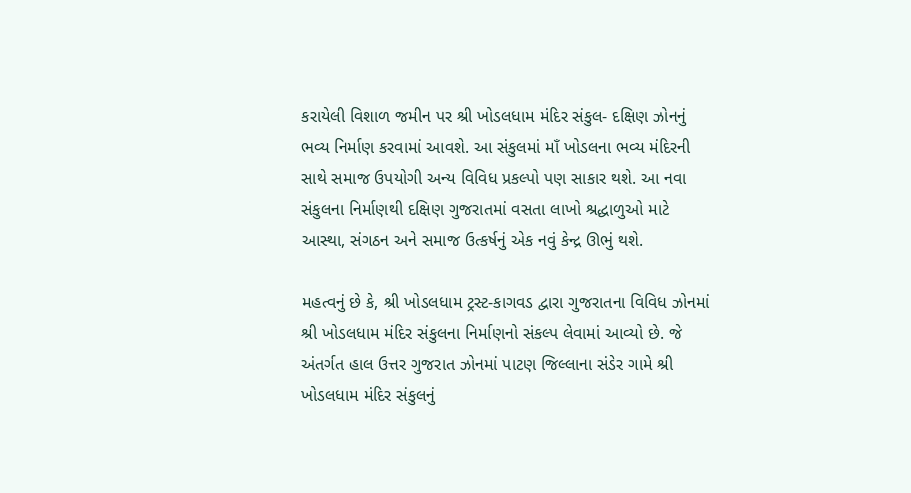કરાયેલી વિશાળ જમીન પર શ્રી ખોડલધામ મંદિર સંકુલ- દક્ષિણ ઝોનનું ભવ્ય નિર્માણ કરવામાં આવશે. આ સંકુલમાં માઁ ખોડલના ભવ્ય મંદિરની સાથે સમાજ ઉપયોગી અન્ય વિવિધ પ્રકલ્પો પણ સાકાર થશે. આ નવા સંકુલના નિર્માણથી દક્ષિણ ગુજરાતમાં વસતા લાખો શ્રદ્ધાળુઓ માટે આસ્થા, સંગઠન અને સમાજ ઉત્કર્ષનું એક નવું કેન્દ્ર ઊભું થશે.

મહત્વનું છે કે, શ્રી ખોડલધામ ટ્રસ્ટ-કાગવડ દ્વારા ગુજરાતના વિવિધ ઝોનમાં શ્રી ખોડલધામ મંદિર સંકુલના નિર્માણનો સંકલ્પ લેવામાં આવ્યો છે. જે અંતર્ગત હાલ ઉત્તર ગુજરાત ઝોનમાં પાટણ જિલ્લાના સંડેર ગામે શ્રી ખોડલધામ મંદિર સંકુલનું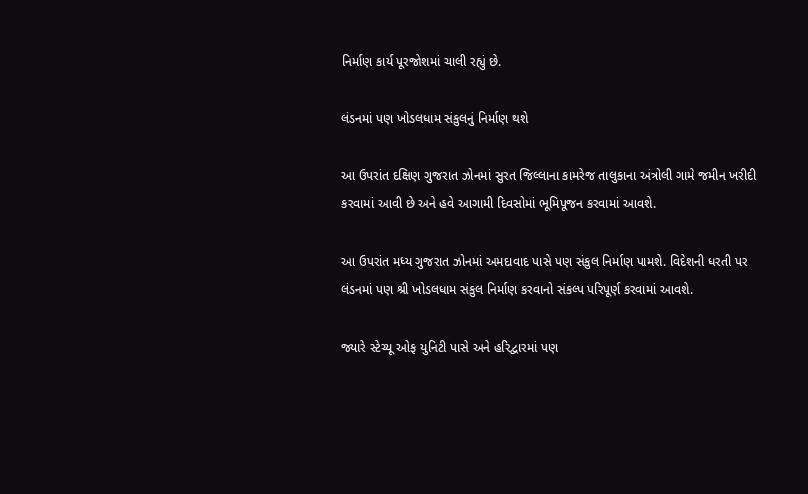નિર્માણ કાર્ય પૂરજોશમાં ચાલી રહ્યું છે.

લંડનમાં પણ ખોડલધામ સંકુલનું નિર્માણ થશે

આ ઉપરાંત દક્ષિણ ગુજરાત ઝોનમાં સુરત જિલ્લાના કામરેજ તાલુકાના અંત્રોલી ગામે જમીન ખરીદી કરવામાં આવી છે અને હવે આગામી દિવસોમાં ભૂમિપૂજન કરવામાં આવશે.

આ ઉપરાંત મધ્ય ગુજરાત ઝોનમાં અમદાવાદ પાસે પણ સંકુલ નિર્માણ પામશે. વિદેશની ધરતી પર લંડનમાં પણ શ્રી ખોડલધામ સંકુલ નિર્માણ કરવાનો સંકલ્પ પરિપૂર્ણ કરવામાં આવશે.

જ્યારે સ્ટેચ્યૂ ઓફ યુનિટી પાસે અને હરિદ્વારમાં પણ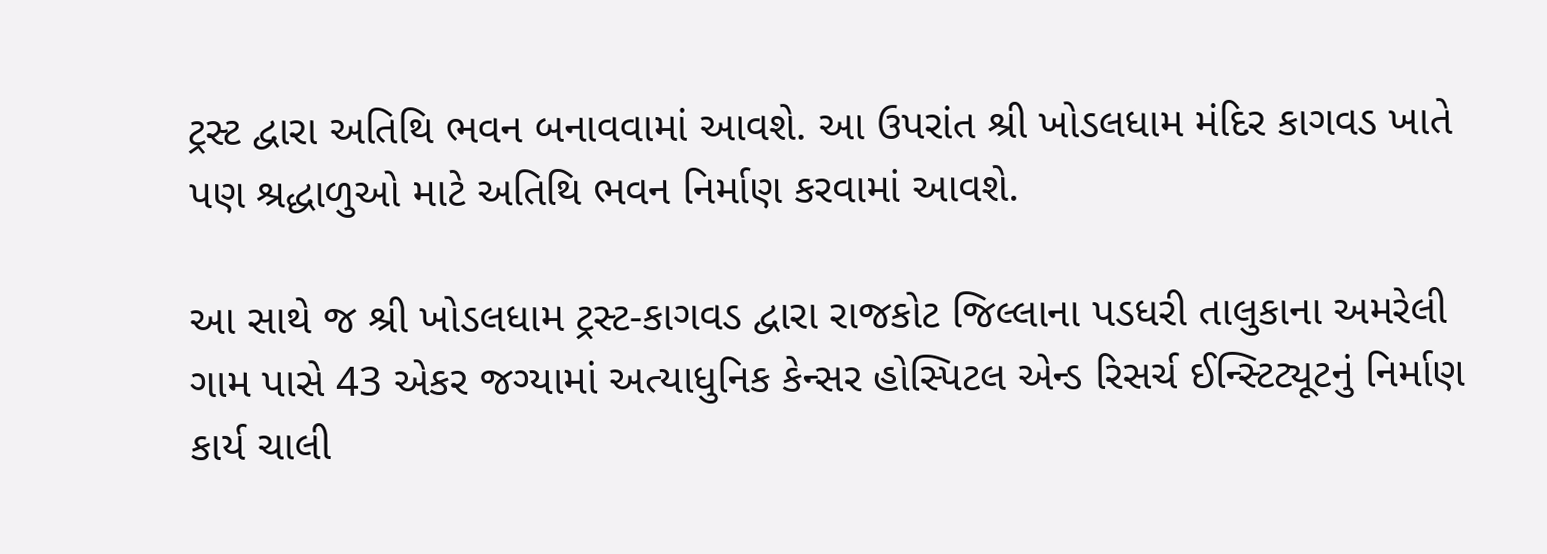ટ્રસ્ટ દ્વારા અતિથિ ભવન બનાવવામાં આવશે. આ ઉપરાંત શ્રી ખોડલધામ મંદિર કાગવડ ખાતે પણ શ્રદ્ધાળુઓ માટે અતિથિ ભવન નિર્માણ કરવામાં આવશે.

આ સાથે જ શ્રી ખોડલધામ ટ્રસ્ટ-કાગવડ દ્વારા રાજકોટ જિલ્લાના પડધરી તાલુકાના અમરેલી ગામ પાસે 43 એકર જગ્યામાં અત્યાધુનિક કેન્સર હોસ્પિટલ એન્ડ રિસર્ચ ઈન્સ્ટિટ્યૂટનું નિર્માણ કાર્ય ચાલી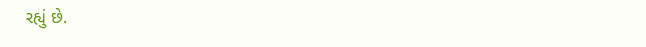રહ્યું છે.